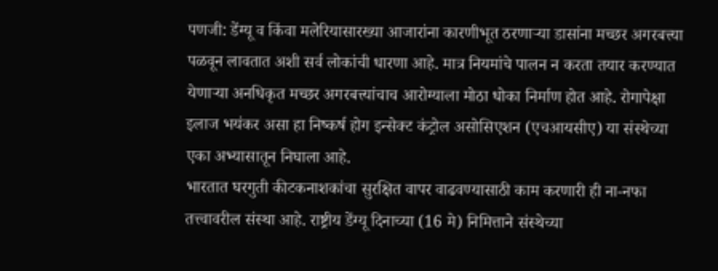पणजी: डेंग्यू व किंवा मलेरियासारख्या आजारांना कारणीभूत ठरणाऱ्या डासांना मच्छर अगरबत्त्या पळवून लावतात अशी सर्व लोकांची धारणा आहे. मात्र नियमांचे पालन न करता तयार करण्यात येणाऱ्या अनधिकृत मच्छर अगरबत्त्यांचाच आरोग्याला मोठा धोका निर्माण होत आहे. रोगापेक्षा इलाज भयंकर असा हा निष्कर्ष होग इन्सेक्ट कंट्रोल असोसिएशन (एचआयसीए) या संस्थेच्या एका अभ्यासातून निघाला आहे.
भारतात घरगुती कीटकनाशकांचा सुरक्षित वापर वाढवण्यासाठी काम करणारी ही ना-नफा तत्त्वावरील संस्था आहे. राष्ट्रीय डेंग्यू दिनाच्या (16 मे) निमित्ताने संस्थेच्या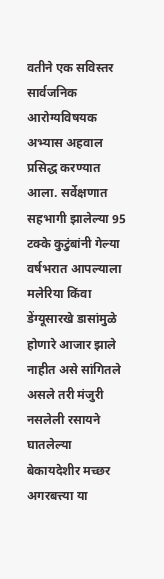वतीने एक सविस्तर सार्वजनिक आरोग्यविषयक अभ्यास अहवाल प्रसिद्ध करण्यात आला. सर्वेक्षणात सहभागी झालेल्या 95 टक्के कुटुंबांनी गेल्या वर्षभरात आपल्याला मलेरिया किंवा डेंग्यूसारखे डासांमुळे होणारे आजार झाले नाहीत असे सांगितले असले तरी मंजुरी नसलेली रसायने घातलेल्या बेकायदेशीर मच्छर अगरबत्त्या या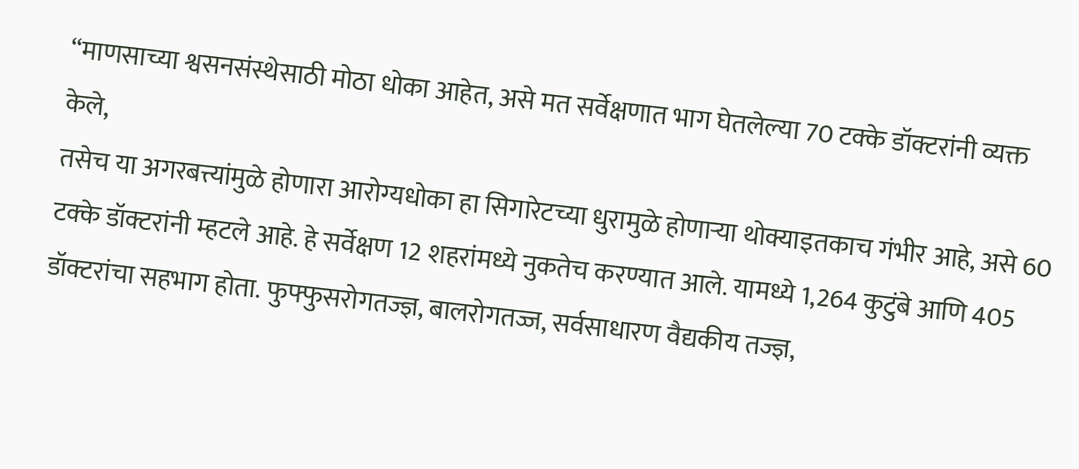“माणसाच्या श्वसनसंस्थेसाठी मोठा धोका आहेत, असे मत सर्वेक्षणात भाग घेतलेल्या 70 टक्के डॉक्टरांनी व्यक्त केले,
तसेच या अगरबत्त्यांमुळे होणारा आरोग्यधोका हा सिगारेटच्या धुरामुळे होणाऱ्या थोक्याइतकाच गंभीर आहे, असे 60 टक्के डॉक्टरांनी म्हटले आहे. हे सर्वेक्षण 12 शहरांमध्ये नुकतेच करण्यात आले. यामध्ये 1,264 कुटुंबे आणि 405 डॉक्टरांचा सहभाग होता. फुफ्फुसरोगतज्ज्ञ, बालरोगतज्ज, सर्वसाधारण वैद्यकीय तज्ज्ञ,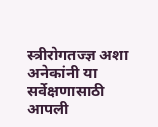स्त्रीरोगतज्ज्ञ अशा अनेकांनी या सर्वेक्षणासाठी आपली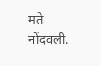मते नोंदवली.